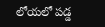లోయలో పడ్డ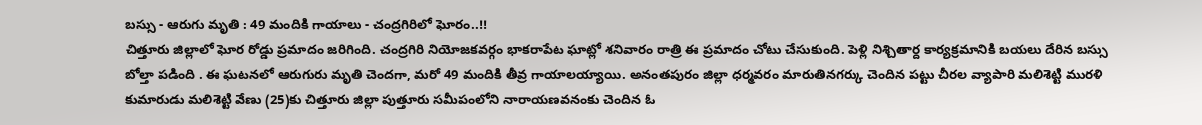బస్సు - ఆరుగు మృతి : 49 మందికి గాయాలు - చంద్రగిరిలో ఘోరం..!!
చిత్తూరు జిల్లాలో ఘోర రోడ్డు ప్రమాదం జరిగింది. చంద్రగిరి నియోజకవర్గం భాకరాపేట ఘాట్లో శనివారం రాత్రి ఈ ప్రమాదం చోటు చేసుకుంది. పెళ్లి నిశ్చితార్ద కార్యక్రమానికి బయలు దేరిన బస్సు బోల్తా పడింది . ఈ ఘటనలో ఆరుగురు మృతి చెందగా, మరో 49 మందికి తీవ్ర గాయాలయ్యాయి. అనంతపురం జిల్లా ధర్మవరం మారుతినగర్కు చెందిన పట్టు చీరల వ్యాపారి మలిశెట్టి మురళి కుమారుడు మలిశెట్టి వేణు (25)కు చిత్తూరు జిల్లా పుత్తూరు సమీపంలోని నారాయణవనంకు చెందిన ఓ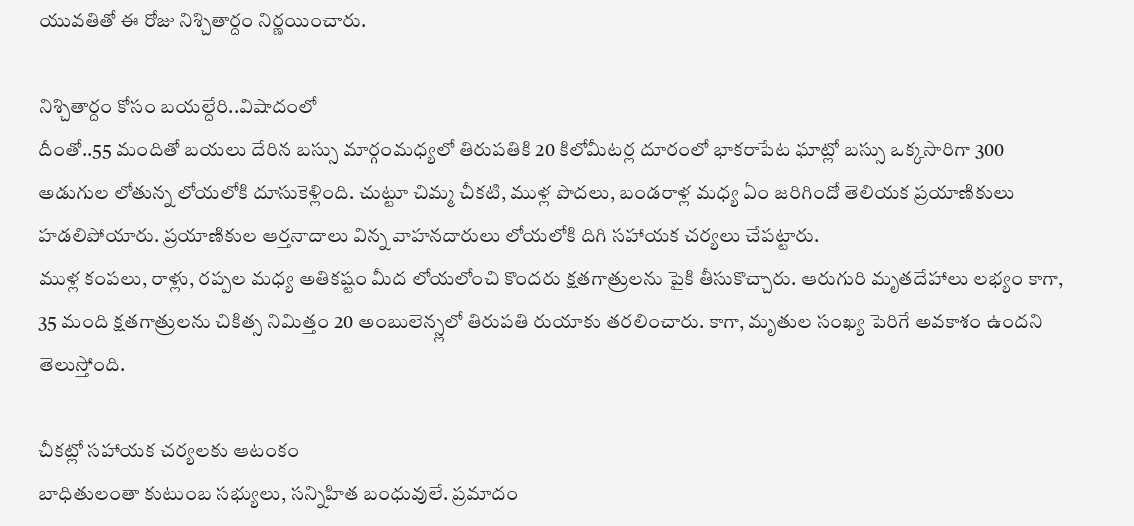యువతితో ఈ రోజు నిశ్చితార్దం నిర్ణయించారు.

నిశ్చితార్దం కోసం బయల్దేరి..విషాదంలో
దీంతో..55 మందితో బయలు దేరిన బస్సు మార్గంమధ్యలో తిరుపతికి 20 కిలోమీటర్ల దూరంలో భాకరాపేట ఘాట్లో బస్సు ఒక్కసారిగా 300 అడుగుల లోతున్న లోయలోకి దూసుకెళ్లింది. చుట్టూ చిమ్మ చీకటి, ముళ్ల పొదలు, బండరాళ్ల మధ్య ఏం జరిగిందో తెలియక ప్రయాణికులు హడలిపోయారు. ప్రయాణికుల ఆర్తనాదాలు విన్న వాహనదారులు లోయలోకి దిగి సహాయక చర్యలు చేపట్టారు.
ముళ్ల కంపలు, రాళ్లు, రప్పల మధ్య అతికష్టం మీద లోయలోంచి కొందరు క్షతగాత్రులను పైకి తీసుకొచ్చారు. ఆరుగురి మృతదేహాలు లభ్యం కాగా, 35 మంది క్షతగాత్రులను చికిత్స నిమిత్తం 20 అంబులెన్స్లలో తిరుపతి రుయాకు తరలించారు. కాగా, మృతుల సంఖ్య పెరిగే అవకాశం ఉందని తెలుస్తోంది.

చీకట్లో సహాయక చర్యలకు ఆటంకం
బాధితులంతా కుటుంబ సభ్యులు, సన్నిహిత బంధువులే. ప్రమాదం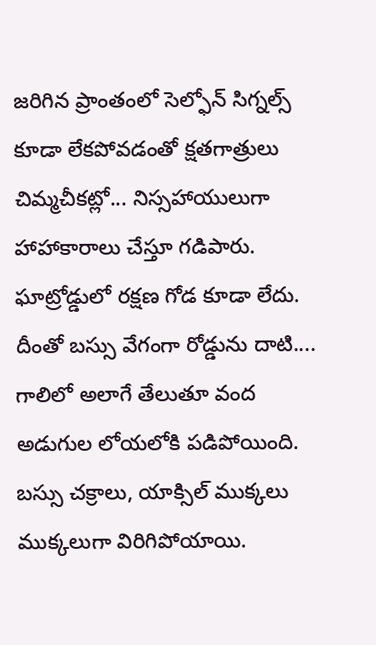జరిగిన ప్రాంతంలో సెల్ఫోన్ సిగ్నల్స్ కూడా లేకపోవడంతో క్షతగాత్రులు చిమ్మచీకట్లో... నిస్సహాయులుగా హాహాకారాలు చేస్తూ గడిపారు. ఘాట్రోడ్డులో రక్షణ గోడ కూడా లేదు. దీంతో బస్సు వేగంగా రోడ్డును దాటి.... గాలిలో అలాగే తేలుతూ వంద అడుగుల లోయలోకి పడిపోయింది.
బస్సు చక్రాలు, యాక్సిల్ ముక్కలు ముక్కలుగా విరిగిపోయాయి.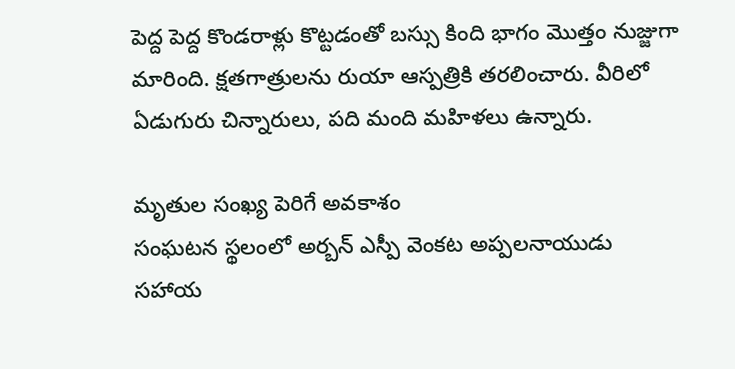పెద్ద పెద్ద కొండరాళ్లు కొట్టడంతో బస్సు కింది భాగం మొత్తం నుజ్జుగా మారింది. క్షతగాత్రులను రుయా ఆస్పత్రికి తరలించారు. వీరిలో ఏడుగురు చిన్నారులు, పది మంది మహిళలు ఉన్నారు.

మృతుల సంఖ్య పెరిగే అవకాశం
సంఘటన స్థలంలో అర్బన్ ఎస్పీ వెంకట అప్పలనాయుడు సహాయ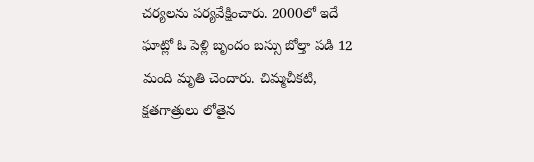చర్యలను పర్యవేక్షించారు. 2000లో ఇదే ఘాట్లో ఓ పెళ్లి బృందం బస్సు బోల్తా పడి 12 మంది మృతి చెందారు. చిమ్మచీకటి, క్షతగాత్రులు లోతైన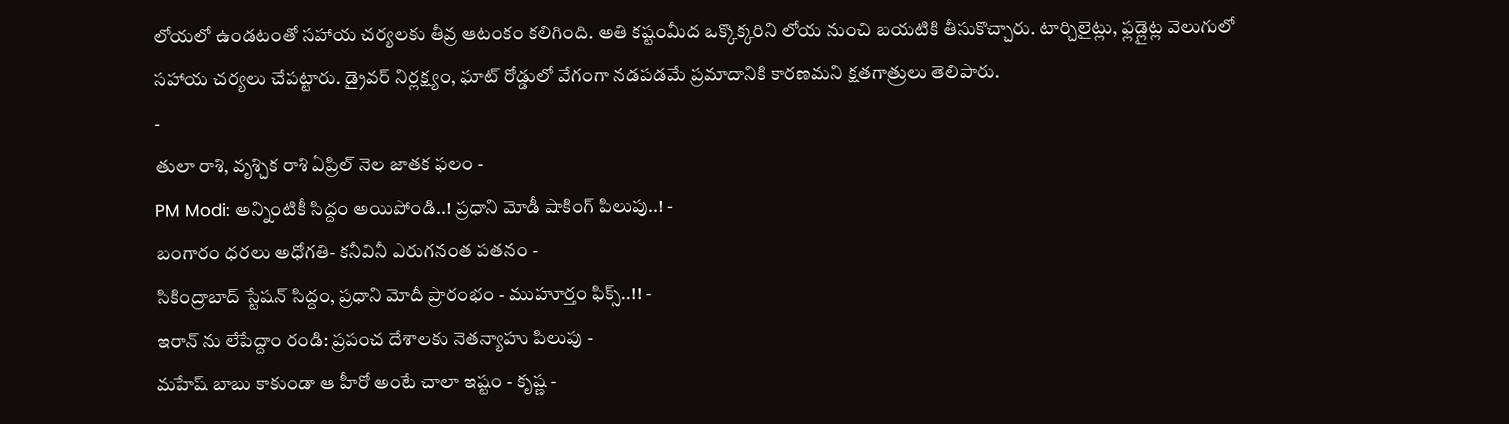లోయలో ఉండటంతో సహాయ చర్యలకు తీవ్ర ఆటంకం కలిగింది. అతి కష్టంమీద ఒక్కొక్కరిని లోయ నుంచి బయటికి తీసుకొచ్చారు. టార్చిలైట్లు, ఫ్లడ్లైట్ల వెలుగులో సహాయ చర్యలు చేపట్టారు. డ్రైవర్ నిర్లక్ష్యం, ఘాట్ రోడ్డులో వేగంగా నడపడమే ప్రమాదానికి కారణమని క్షతగాత్రులు తెలిపారు.
-
తులా రాశి, వృశ్చిక రాశి ఏప్రిల్ నెల జాతక ఫలం -
PM Modi: అన్నింటికీ సిద్దం అయిపోండి..! ప్రధాని మోడీ షాకింగ్ పిలుపు..! -
బంగారం ధరలు అధోగతి- కనీవినీ ఎరుగనంత పతనం -
సికింద్రాబాద్ స్టేషన్ సిద్దం, ప్రధాని మోదీ ప్రారంభం - ముహూర్తం ఫిక్స్..!! -
ఇరాన్ ను లేపేద్దాం రండి: ప్రపంచ దేశాలకు నెతన్యాహు పిలుపు -
మహేష్ బాబు కాకుండా ఆ హీరో అంటే చాలా ఇష్టం - కృష్ణ -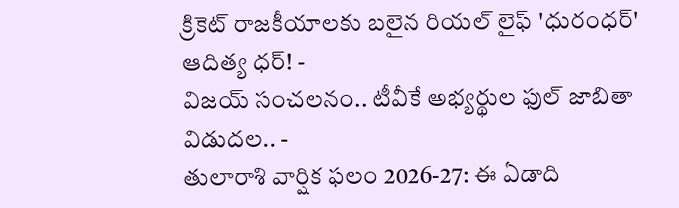క్రికెట్ రాజకీయాలకు బలైన రియల్ లైఫ్ 'ధురంధర్' ఆదిత్య ధర్! -
విజయ్ సంచలనం.. టీవీకే అభ్యర్థుల ఫుల్ జాబితా విడుదల.. -
తులారాశి వార్షిక ఫలం 2026-27: ఈ ఏడాది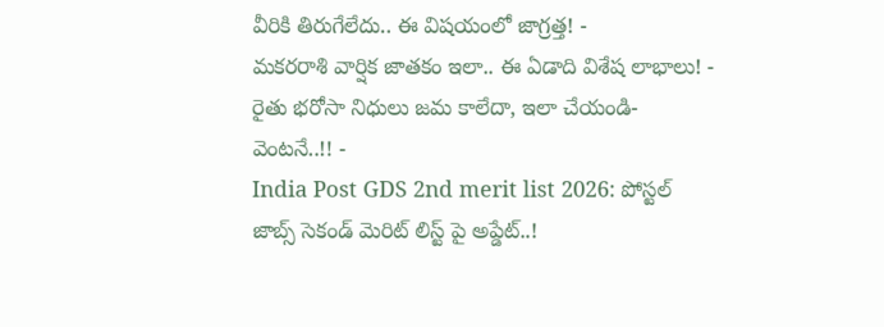వీరికి తిరుగేలేదు.. ఈ విషయంలో జాగ్రత్త! -
మకరరాశి వార్షిక జాతకం ఇలా.. ఈ ఏడాది విశేష లాభాలు! -
రైతు భరోసా నిధులు జమ కాలేదా, ఇలా చేయండి- వెంటనే..!! -
India Post GDS 2nd merit list 2026: పోస్టల్ జాబ్స్ సెకండ్ మెరిట్ లిస్ట్ పై అప్డేట్..!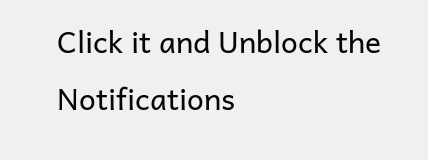Click it and Unblock the Notifications